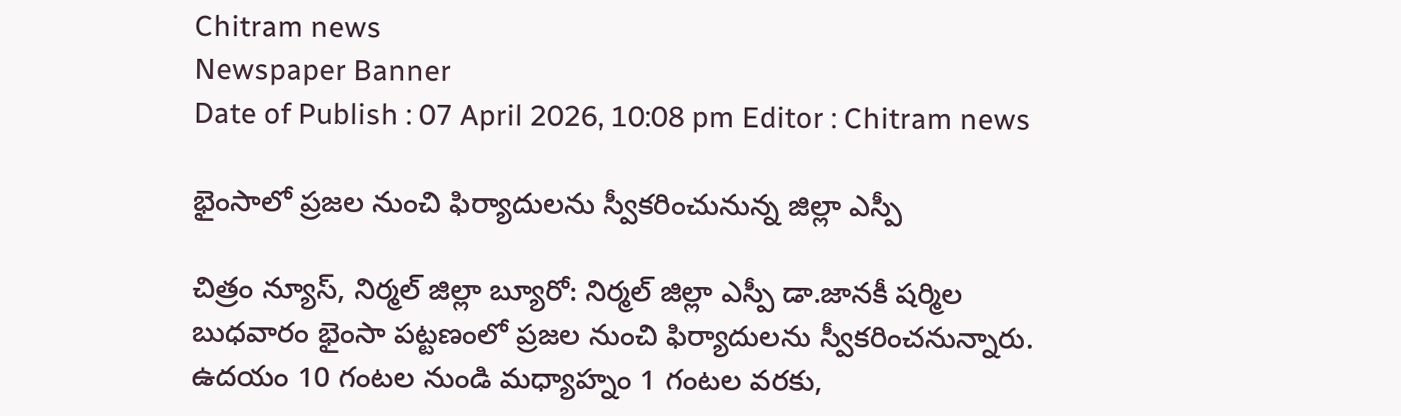Chitram news
Newspaper Banner
Date of Publish : 07 April 2026, 10:08 pm Editor : Chitram news

భైంసాలో ప్రజల నుంచి ఫిర్యాదులను స్వీకరించునున్న జిల్లా ఎస్పీ

చిత్రం న్యూస్, నిర్మల్ జిల్లా బ్యూరో: నిర్మల్ జిల్లా ఎస్పీ డా.జానకీ షర్మిల బుధవారం భైంసా పట్టణంలో ప్రజల నుంచి ఫిర్యాదులను స్వీకరించనున్నారు.  ఉదయం 10 గంటల నుండి మధ్యాహ్నం 1 గంటల వరకు,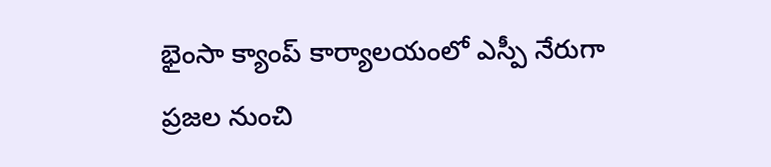భైంసా క్యాంప్ కార్యాలయంలో ఎస్పీ నేరుగా ప్రజల నుంచి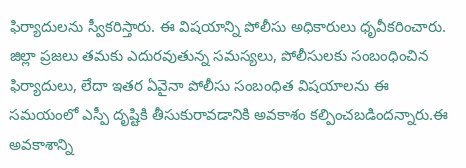ఫిర్యాదులను స్వీకరిస్తారు. ఈ విషయాన్ని పోలీసు అధికారులు ధృవీకరించారు. జిల్లా ప్రజలు తమకు ఎదురవుతున్న సమస్యలు, పోలీసులకు సంబంధించిన ఫిర్యాదులు, లేదా ఇతర ఏవైనా పోలీసు సంబంధిత విషయాలను ఈ సమయంలో ఎస్పీ దృష్టికి తీసుకురావడానికి అవకాశం కల్పించబడిందన్నారు.ఈ అవకాశాన్ని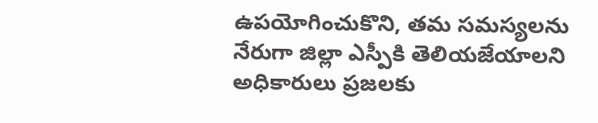ఉపయోగించుకొని, తమ సమస్యలను నేరుగా జిల్లా ఎస్పీకి తెలియజేయాలని అధికారులు ప్రజలకు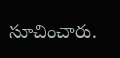సూచించారు.